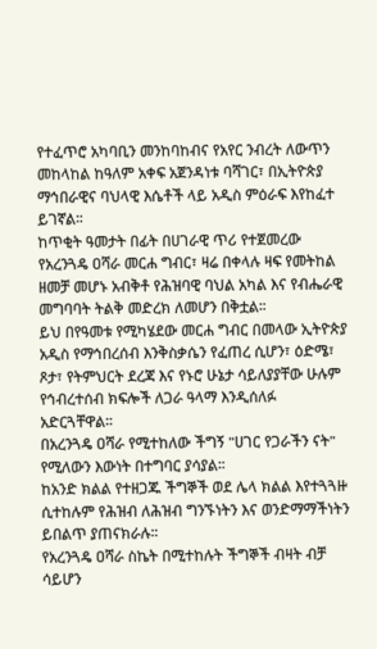የተፈጥሮ አካባቢን መንከባከብና የአየር ንብረት ለውጥን መከላከል ከዓለም አቀፍ አጀንዳነቱ ባሻገር፣ በኢትዮጵያ ማኅበራዊና ባህላዊ እሴቶች ላይ አዲስ ምዕራፍ እየከፈተ ይገኛል።
ከጥቂት ዓመታት በፊት በሀገራዊ ጥሪ የተጀመረው የአረንጓዴ ዐሻራ መርሐ ግብር፣ ዛሬ በቀላሉ ዛፍ የመትከል ዘመቻ መሆኑ አብቅቶ የሕዝባዊ ባህል አካል እና የብሔራዊ መግባባት ትልቅ መድረክ ለመሆን በቅቷል።
ይህ በየዓመቱ የሚካሄደው መርሐ ግብር በመላው ኢትዮጵያ አዲስ የማኅበረሰብ እንቅስቃሴን የፈጠረ ሲሆን፣ ዕድሜ፣ ጾታ፣ የትምህርት ደረጃ እና የኑሮ ሁኔታ ሳይለያያቸው ሁሉም የኅብረተሰብ ክፍሎች ለጋራ ዓላማ እንዲሰለፉ አድርጓቸዋል።
በአረንጓዴ ዐሻራ የሚተከለው ችግኝ "ሀገር የጋራችን ናት" የሚለውን እውነት በተግባር ያሳያል።
ከአንድ ክልል የተዘጋጁ ችግኞች ወደ ሌላ ክልል እየተጓጓዙ ሲተከሉም የሕዝብ ለሕዝብ ግንኙነትን እና ወንድማማችነትን ይበልጥ ያጠናክራሉ።
የአረንጓዴ ዐሻራ ስኬት በሚተከሉት ችግኞች ብዛት ብቻ ሳይሆን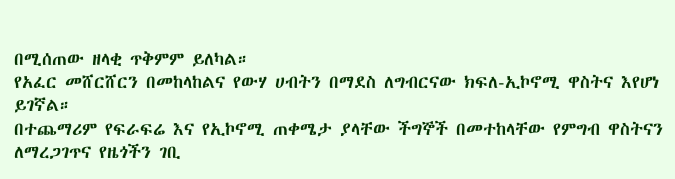በሚሰጠው ዘላቂ ጥቅምም ይለካል።
የአፈር መሸርሸርን በመከላከልና የውሃ ሀብትን በማደስ ለግብርናው ክፍለ-ኢኮኖሚ ዋስትና እየሆነ ይገኛል።
በተጨማሪም የፍራፍሬ እና የኢኮኖሚ ጠቀሜታ ያላቸው ችግኞች በመተከላቸው የምግብ ዋስትናን ለማረጋገጥና የዜጎችን ገቢ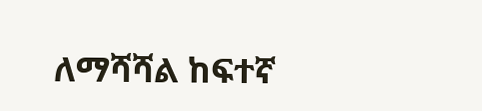ለማሻሻል ከፍተኛ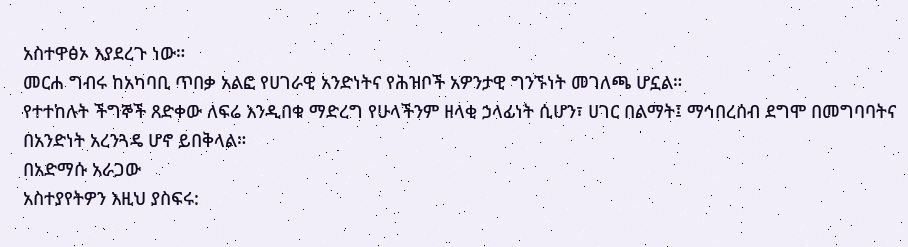አስተዋፅኦ እያደረጉ ነው።
መርሐ ግብሩ ከአካባቢ ጥበቃ አልፎ የሀገራዊ አንድነትና የሕዝቦች አዎንታዊ ግንኙነት መገለጫ ሆኗል።
የተተከሉት ችግኞች ጸድቀው ለፍሬ እንዲበቁ ማድረግ የሁላችንም ዘላቂ ኃላፊነት ሲሆን፣ ሀገር በልማት፤ ማኅበረሰብ ደግሞ በመግባባትና በአንድነት አረንጓዴ ሆኖ ይበቅላል።
በአድማሱ አራጋው
አስተያየትዎን እዚህ ያስፍሩ: